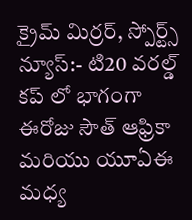క్రైమ్ మిర్రర్, స్పోర్ట్స్ న్యూస్:- టి20 వరల్డ్ కప్ లో భాగంగా ఈరోజు సౌత్ ఆఫ్రికా మరియు యూఏఈ మధ్య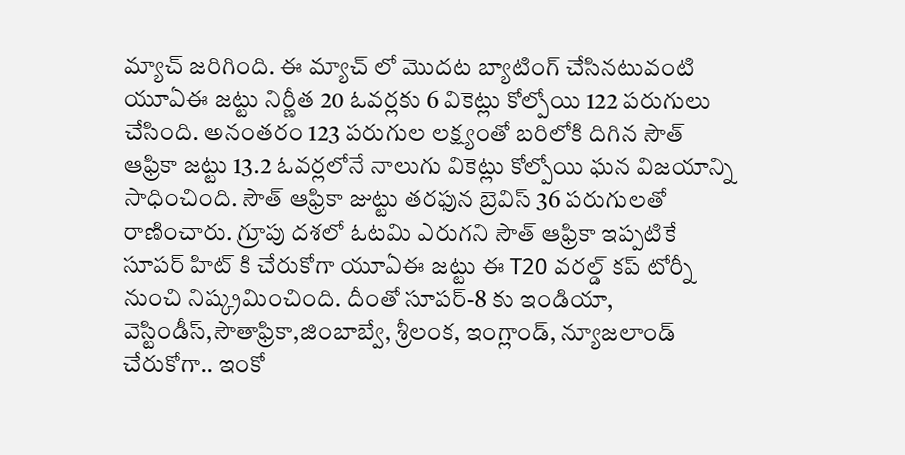మ్యాచ్ జరిగింది. ఈ మ్యాచ్ లో మొదట బ్యాటింగ్ చేసినటువంటి యూఏఈ జట్టు నిర్ణీత 20 ఓవర్లకు 6 వికెట్లు కోల్పోయి 122 పరుగులు చేసింది. అనంతరం 123 పరుగుల లక్ష్యంతో బరిలోకి దిగిన సౌత్ ఆఫ్రికా జట్టు 13.2 ఓవర్లలోనే నాలుగు వికెట్లు కోల్పోయి ఘన విజయాన్ని సాధించింది. సౌత్ ఆఫ్రికా జుట్టు తరఫున బ్రెవిస్ 36 పరుగులతో రాణించారు. గ్రూపు దశలో ఓటమి ఎరుగని సౌత్ ఆఫ్రికా ఇప్పటికే సూపర్ హిట్ కి చేరుకోగా యూఏఈ జట్టు ఈ T20 వరల్డ్ కప్ టోర్నీ నుంచి నిష్క్రమించింది. దీంతో సూపర్-8 కు ఇండియా, వెస్టిండీస్,సౌతాఫ్రికా,జింబాబ్వే, శ్రీలంక, ఇంగ్లాండ్, న్యూజలాండ్ చేరుకోగా.. ఇంకో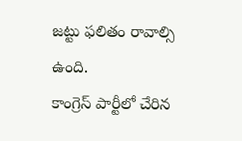జట్టు ఫలితం రావాల్సి ఉంది.
కాంగ్రెస్ పార్టీలో చేరిన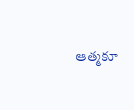ఆత్మకూ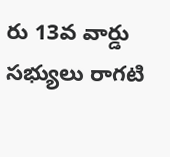రు 13వ వార్డు సభ్యులు రాగటి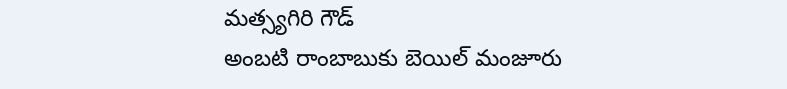మత్స్యగిరి గౌడ్
అంబటి రాంబాబుకు బెయిల్ మంజూరు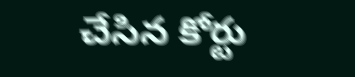చేసిన కోర్టు